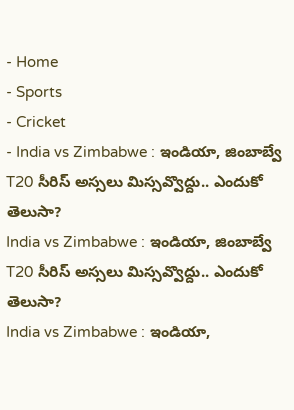- Home
- Sports
- Cricket
- India vs Zimbabwe : ఇండియా, జింబాబ్వే T20 సీరిస్ అస్సలు మిస్సవ్వొద్దు.. ఎందుకో తెలుసా?
India vs Zimbabwe : ఇండియా, జింబాబ్వే T20 సీరిస్ అస్సలు మిస్సవ్వొద్దు.. ఎందుకో తెలుసా?
India vs Zimbabwe : ఇండియా,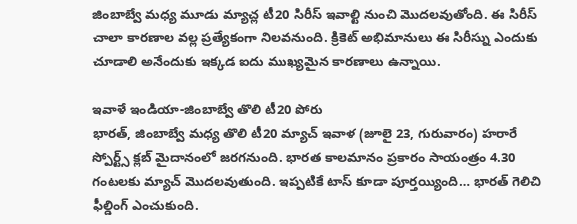జింబాబ్వే మధ్య మూడు మ్యాచ్ల టీ20 సిరీస్ ఇవాల్టి నుంచి మొదలవుతోంది. ఈ సిరీస్ చాలా కారణాల వల్ల ప్రత్యేకంగా నిలవనుంది. క్రికెట్ అభిమానులు ఈ సిరీస్ను ఎందుకు చూడాలి అనేందుకు ఇక్కడ ఐదు ముఖ్యమైన కారణాలు ఉన్నాయి.

ఇవాళే ఇండియా-జింబాబ్వే తొలి టీ20 పోరు
భారత్, జింబాబ్వే మధ్య తొలి టీ20 మ్యాచ్ ఇవాళ (జూలై 23, గురువారం) హరారే స్పోర్ట్స్ క్లబ్ మైదానంలో జరగనుంది. భారత కాలమానం ప్రకారం సాయంత్రం 4.30 గంటలకు మ్యాచ్ మొదలవుతుంది. ఇప్పటికే టాస్ కూడా పూర్తయ్యింది… భారత్ గెలిచి ఫీల్డింగ్ ఎంచుకుంది.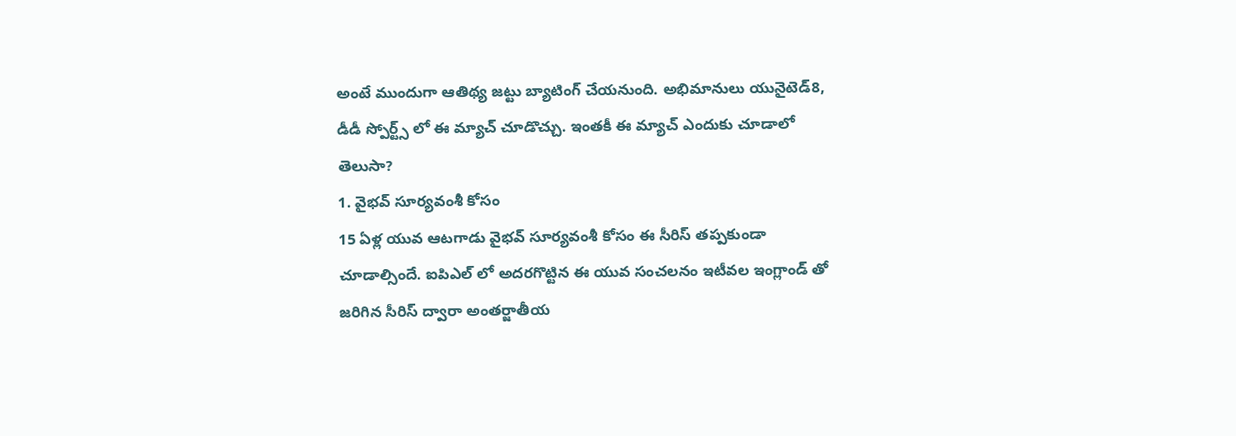అంటే ముందుగా ఆతిథ్య జట్టు బ్యాటింగ్ చేయనుంది. అభిమానులు యునైటెడ్8, డీడీ స్పోర్ట్స్ లో ఈ మ్యాచ్ చూడొచ్చు. ఇంతకీ ఈ మ్యాచ్ ఎందుకు చూడాలో తెలుసా?
1. వైభవ్ సూర్యవంశీ కోసం
15 ఏళ్ల యువ ఆటగాడు వైభవ్ సూర్యవంశీ కోసం ఈ సీరిస్ తప్పకుండా చూడాల్సిందే. ఐపిఎల్ లో అదరగొట్టిన ఈ యువ సంచలనం ఇటీవల ఇంగ్లాండ్ తో జరిగిన సీరిస్ ద్వారా అంతర్జాతీయ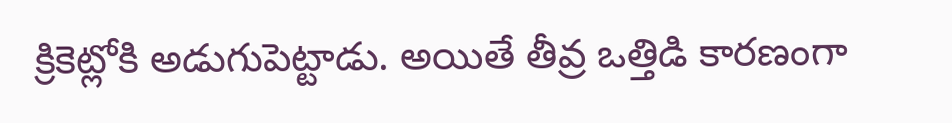క్రికెట్లోకి అడుగుపెట్టాడు. అయితే తీవ్ర ఒత్తిడి కారణంగా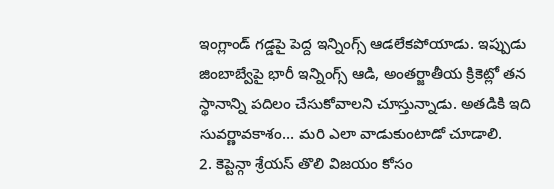ఇంగ్లాండ్ గడ్డపై పెద్ద ఇన్నింగ్స్ ఆడలేకపోయాడు. ఇప్పుడు జింబాబ్వేపై భారీ ఇన్నింగ్స్ ఆడి, అంతర్జాతీయ క్రికెట్లో తన స్థానాన్ని పదిలం చేసుకోవాలని చూస్తున్నాడు. అతడికి ఇది సువర్ణావకాశం… మరి ఎలా వాడుకుంటాడో చూడాలి.
2. కెప్టెన్గా శ్రేయస్ తొలి విజయం కోసం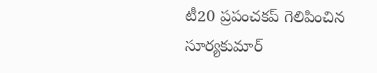టీ20 ప్రపంచకప్ గెలిపించిన సూర్యకుమార్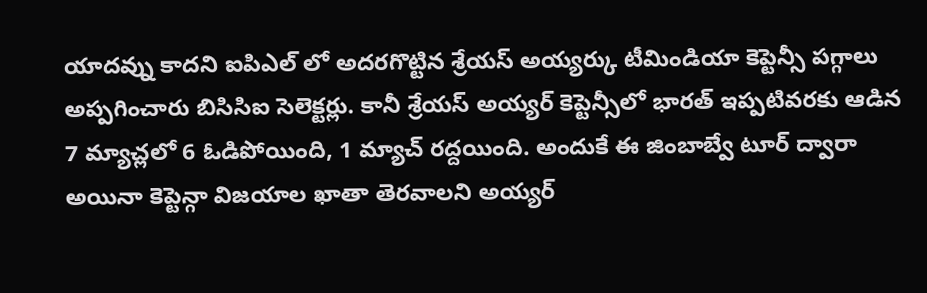యాదవ్ను కాదని ఐపిఎల్ లో అదరగొట్టిన శ్రేయస్ అయ్యర్కు టీమిండియా కెప్టెన్సీ పగ్గాలు అప్పగించారు బిసిసిఐ సెలెక్టర్లు. కానీ శ్రేయస్ అయ్యర్ కెప్టెన్సీలో భారత్ ఇప్పటివరకు ఆడిన 7 మ్యాచ్లలో 6 ఓడిపోయింది, 1 మ్యాచ్ రద్దయింది. అందుకే ఈ జింబాబ్వే టూర్ ద్వారా అయినా కెప్టెన్గా విజయాల ఖాతా తెరవాలని అయ్యర్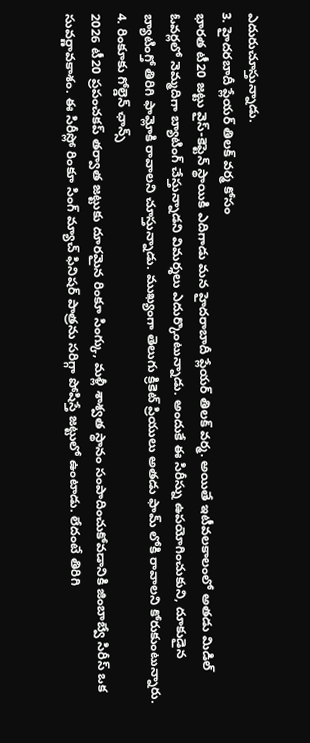ఎదురుచూస్తున్నాడు.
3. హైదరబాదీ ప్లేయర్ తిలక్ వర్మ కోసం
భారత టీ20 జట్టు వైస్-కెప్టెన్ స్థాయికి ఎదిగాడు మన హైదరాబాదీ ప్లేయర్ తిలక్ వర్మ. అయితే ఇటీవలకాలంలో అతడు మిడిల్ ఓవర్లలో నెమ్మదిగా బ్యాటింగ్ చేస్తున్నాడని విమర్శలు ఎదుర్కొంటున్నాడు. అందుకే ఈ సిరీస్ను ఉపయోగించుకుని, దూకుడైన బ్యాటింగ్తో తిరిగి ఫామ్లోకి రావాలని చూస్తున్నాడు. ముఖ్యంగా తెలుగు క్రికెట్ ప్రియులు అతడు ఫామ్ లోకి రావాలని కోరుకుంటున్నారు.
4. రింకూకు గోల్డెన్ ఛాన్స్
2026 టీ20 ప్రపంచకప్ తర్వాత జట్టుకు దూరమైన రింకూ సింగ్కు, మళ్లీ శాశ్వత స్థానం సంపాదించుకోవడానికి జింబాబ్వే సిరీస్ ఒక సువర్ణావకాశం. ఈ సిరీస్లో రింకూ సింగ్ మ్యాచ్ ఫినిషర్ పాత్రను సరిగ్గా పోషిస్తే జట్టులో ఉంటాడు. లేదంటే తిరిగి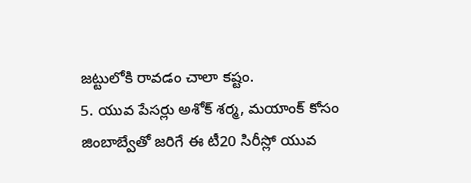జట్టులోకి రావడం చాలా కష్టం.
5. యువ పేసర్లు అశోక్ శర్మ, మయాంక్ కోసం
జింబాబ్వేతో జరిగే ఈ టీ20 సిరీస్లో యువ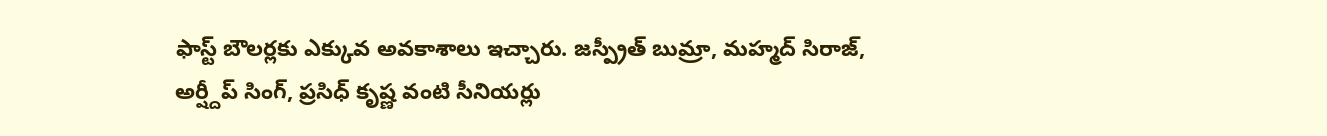ఫాస్ట్ బౌలర్లకు ఎక్కువ అవకాశాలు ఇచ్చారు. జస్ప్రీత్ బుమ్రా, మహ్మద్ సిరాజ్, అర్ష్దీప్ సింగ్, ప్రసిధ్ కృష్ణ వంటి సీనియర్లు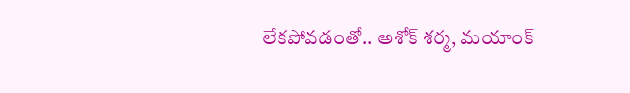లేకపోవడంతో.. అశోక్ శర్మ, మయాంక్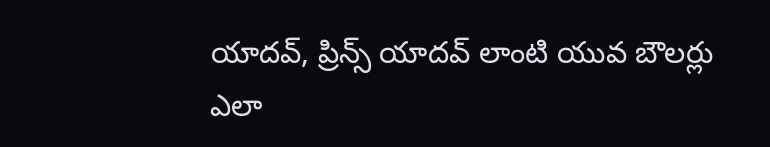యాదవ్, ప్రిన్స్ యాదవ్ లాంటి యువ బౌలర్లు ఎలా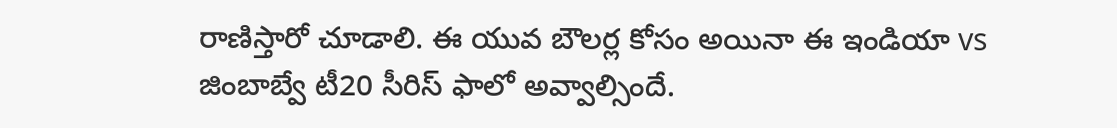రాణిస్తారో చూడాలి. ఈ యువ బౌలర్ల కోసం అయినా ఈ ఇండియా vs జింబాబ్వే టీ20 సీరిస్ ఫాలో అవ్వాల్సిందే.